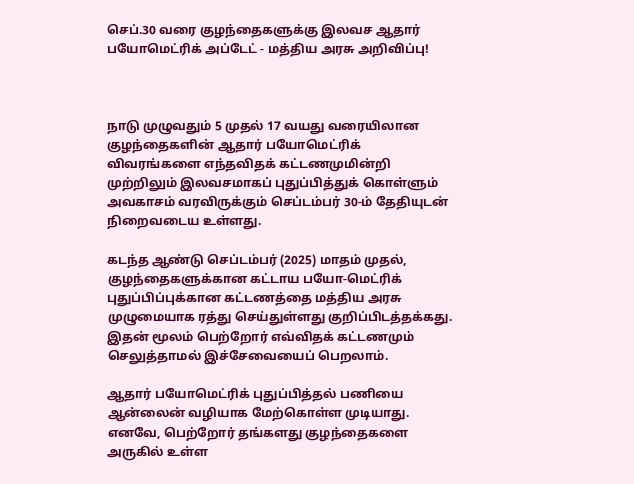செப்.30 வரை குழந்தைகளுக்கு இலவச ஆதார் பயோமெட்ரிக் அப்டேட் - மத்திய அரசு அறிவிப்பு!



நாடு முழுவதும் 5 முதல் 17 வயது வரையிலான குழந்தைகளின் ஆதார் பயோமெட்ரிக் விவரங்களை எந்தவிதக் கட்டணமுமின்றி முற்றிலும் இலவசமாகப் புதுப்பித்துக் கொள்ளும் அவகாசம் வரவிருக்கும் செப்டம்பர் 30-ம் தேதியுடன் நிறைவடைய உள்ளது.

கடந்த ஆண்டு செப்டம்பர் (2025) மாதம் முதல், குழந்தைகளுக்கான கட்டாய பயோ-மெட்ரிக் புதுப்பிப்புக்கான கட்டணத்தை மத்திய அரசு முழுமையாக ரத்து செய்துள்ளது குறிப்பிடத்தக்கது. இதன் மூலம் பெற்றோர் எவ்விதக் கட்டணமும் செலுத்தாமல் இச்சேவையைப் பெறலாம்.

ஆதார் பயோமெட்ரிக் புதுப்பித்தல் பணியை ஆன்லைன் வழியாக மேற்கொள்ள முடியாது. எனவே, பெற்றோர் தங்களது குழந்தைகளை அருகில் உள்ள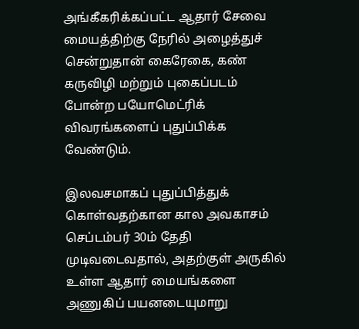அங்கீகரிக்கப்பட்ட ஆதார் சேவை மையத்திற்கு நேரில் அழைத்துச் சென்றுதான் கைரேகை, கண் கருவிழி மற்றும் புகைப்படம் போன்ற பயோமெட்ரிக் விவரங்களைப் புதுப்பிக்க வேண்டும்.

இலவசமாகப் புதுப்பித்துக் கொள்வதற்கான கால அவகாசம் செப்டம்பர் 30ம் தேதி முடிவடைவதால், அதற்குள் அருகில் உள்ள ஆதார் மையங்களை அணுகிப் பயனடையுமாறு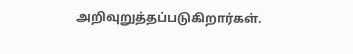அறிவுறுத்தப்படுகிறார்கள்.